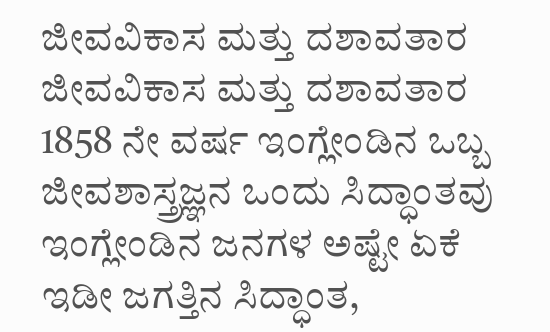ಜೀವವಿಕಾಸ ಮತ್ತು ದಶಾವತಾರ
ಜೀವವಿಕಾಸ ಮತ್ತು ದಶಾವತಾರ
1858 ನೇ ವರ್ಷ ಇಂಗ್ಲೇಂಡಿನ ಒಬ್ಬ ಜೀವಶಾಸ್ತ್ರಜ್ಞನ ಒಂದು ಸಿದ್ಧಾಂತವು ಇಂಗ್ಲೇಂಡಿನ ಜನಗಳ ಅಷ್ಟೇ ಏಕೆ ಇಡೀ ಜಗತ್ತಿನ ಸಿದ್ಧಾಂತ,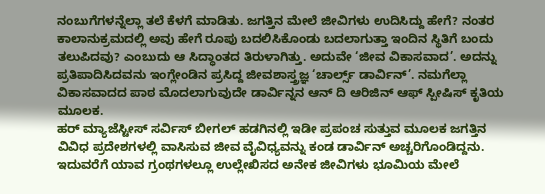ನಂಬುಗೆಗಳನ್ನೆಲ್ಲಾ ತಲೆ ಕೆಳಗೆ ಮಾಡಿತು. ಜಗತ್ತಿನ ಮೇಲೆ ಜೀವಿಗಳು ಉದಿಸಿದ್ದು ಹೇಗೆ? ನಂತರ ಕಾಲಾನುಕ್ರಮದಲ್ಲಿ ಅವು ಹೇಗೆ ರೂಪು ಬದಲಿಸಿಕೊಂಡು ಬದಲಾಗುತ್ತಾ ಇಂದಿನ ಸ್ಥಿತಿಗೆ ಬಂದು ತಲುಪಿದವು? ಎಂಬುದು ಆ ಸಿದ್ಧಾಂತದ ತಿರುಳಾಗಿತ್ತು. ಅದುವೇ ‘ಜೀವ ವಿಕಾಸವಾದ’. ಅದನ್ನು ಪ್ರತಿಪಾದಿಸಿದವನು ಇಂಗ್ಲೇಂಡಿನ ಪ್ರಸಿದ್ದ ಜೀವಶಾಸ್ತ್ರಜ್ಞ ‘ಚಾರ್ಲ್ಸ್ ಡಾರ್ವಿನ್’. ನಮಗೆಲ್ಲಾ ವಿಕಾಸವಾದದ ಪಾಠ ಮೊದಲಾಗುವುದೇ ಡಾರ್ವಿನ್ನನ ಆನ್ ದಿ ಆರಿಜಿನ್ ಆಫ್ ಸ್ಪೀಷಿಸ್ ಕೃತಿಯ ಮೂಲಕ.
ಹರ್ ಮ್ಯಾಜೆಸ್ಟೀಸ್ ಸರ್ವಿಸ್ ಬೀಗಲ್ ಹಡಗಿನಲ್ಲಿ ಇಡೀ ಪ್ರಪಂಚ ಸುತ್ತುವ ಮೂಲಕ ಜಗತ್ತಿನ ವಿವಿಧ ಪ್ರದೇಶಗಳಲ್ಲಿ ವಾಸಿಸುವ ಜೀವ ವೈವಿಧ್ಯವನ್ನು ಕಂಡ ಡಾರ್ವಿನ್ ಅಚ್ಚರಿಗೊಂಡಿದ್ದನು. ಇದುವರೆಗೆ ಯಾವ ಗ್ರಂಥಗಳಲ್ಲೂ ಉಲ್ಲೇಖಿಸದ ಅನೇಕ ಜೀವಿಗಳು ಭೂಮಿಯ ಮೇಲೆ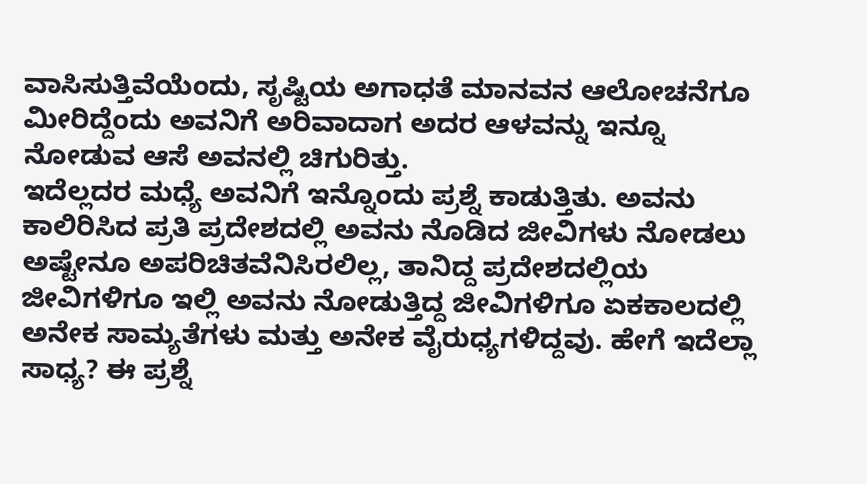ವಾಸಿಸುತ್ತಿವೆಯೆಂದು, ಸೃಷ್ಟಿಯ ಅಗಾಧತೆ ಮಾನವನ ಆಲೋಚನೆಗೂ ಮೀರಿದ್ದೆಂದು ಅವನಿಗೆ ಅರಿವಾದಾಗ ಅದರ ಆಳವನ್ನು ಇನ್ನೂ ನೋಡುವ ಆಸೆ ಅವನಲ್ಲಿ ಚಿಗುರಿತ್ತು.
ಇದೆಲ್ಲದರ ಮಧ್ಯೆ ಅವನಿಗೆ ಇನ್ನೊಂದು ಪ್ರಶ್ನೆ ಕಾಡುತ್ತಿತು. ಅವನು ಕಾಲಿರಿಸಿದ ಪ್ರತಿ ಪ್ರದೇಶದಲ್ಲಿ ಅವನು ನೊಡಿದ ಜೀವಿಗಳು ನೋಡಲು ಅಷ್ಟೇನೂ ಅಪರಿಚಿತವೆನಿಸಿರಲಿಲ್ಲ, ತಾನಿದ್ದ ಪ್ರದೇಶದಲ್ಲಿಯ ಜೀವಿಗಳಿಗೂ ಇಲ್ಲಿ ಅವನು ನೋಡುತ್ತಿದ್ದ ಜೀವಿಗಳಿಗೂ ಏಕಕಾಲದಲ್ಲಿ ಅನೇಕ ಸಾಮ್ಯತೆಗಳು ಮತ್ತು ಅನೇಕ ವೈರುಧ್ಯಗಳಿದ್ದವು. ಹೇಗೆ ಇದೆಲ್ಲಾ ಸಾಧ್ಯ? ಈ ಪ್ರಶ್ನೆ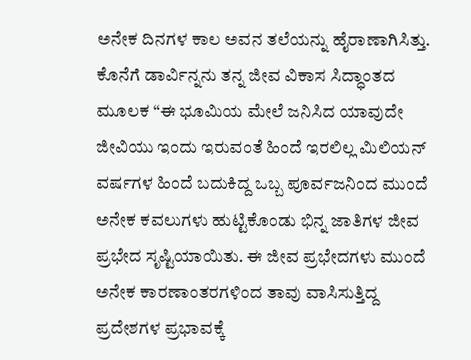ಅನೇಕ ದಿನಗಳ ಕಾಲ ಅವನ ತಲೆಯನ್ನು ಹೈರಾಣಾಗಿಸಿತ್ತು.
ಕೊನೆಗೆ ಡಾರ್ವಿನ್ನನು ತನ್ನ ಜೀವ ವಿಕಾಸ ಸಿದ್ಧಾಂತದ ಮೂಲಕ “ಈ ಭೂಮಿಯ ಮೇಲೆ ಜನಿಸಿದ ಯಾವುದೇ ಜೀವಿಯು ಇಂದು ಇರುವಂತೆ ಹಿಂದೆ ಇರಲಿಲ್ಲ ಮಿಲಿಯನ್ ವರ್ಷಗಳ ಹಿಂದೆ ಬದುಕಿದ್ದ ಒಬ್ಬ ಪೂರ್ವಜನಿಂದ ಮುಂದೆ ಅನೇಕ ಕವಲುಗಳು ಹುಟ್ಟಿಕೊಂಡು ಭಿನ್ನ ಜಾತಿಗಳ ಜೀವ ಪ್ರಭೇದ ಸೃಷ್ಟಿಯಾಯಿತು. ಈ ಜೀವ ಪ್ರಭೇದಗಳು ಮುಂದೆ ಅನೇಕ ಕಾರಣಾಂತರಗಳಿಂದ ತಾವು ವಾಸಿಸುತ್ತಿದ್ದ ಪ್ರದೇಶಗಳ ಪ್ರಭಾವಕ್ಕೆ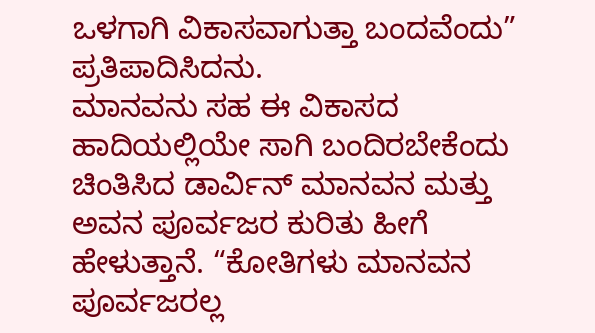ಒಳಗಾಗಿ ವಿಕಾಸವಾಗುತ್ತಾ ಬಂದವೆಂದು” ಪ್ರತಿಪಾದಿಸಿದನು.
ಮಾನವನು ಸಹ ಈ ವಿಕಾಸದ ಹಾದಿಯಲ್ಲಿಯೇ ಸಾಗಿ ಬಂದಿರಬೇಕೆಂದು ಚಿಂತಿಸಿದ ಡಾರ್ವಿನ್ ಮಾನವನ ಮತ್ತು ಅವನ ಪೂರ್ವಜರ ಕುರಿತು ಹೀಗೆ ಹೇಳುತ್ತಾನೆ. “ಕೋತಿಗಳು ಮಾನವನ ಪೂರ್ವಜರಲ್ಲ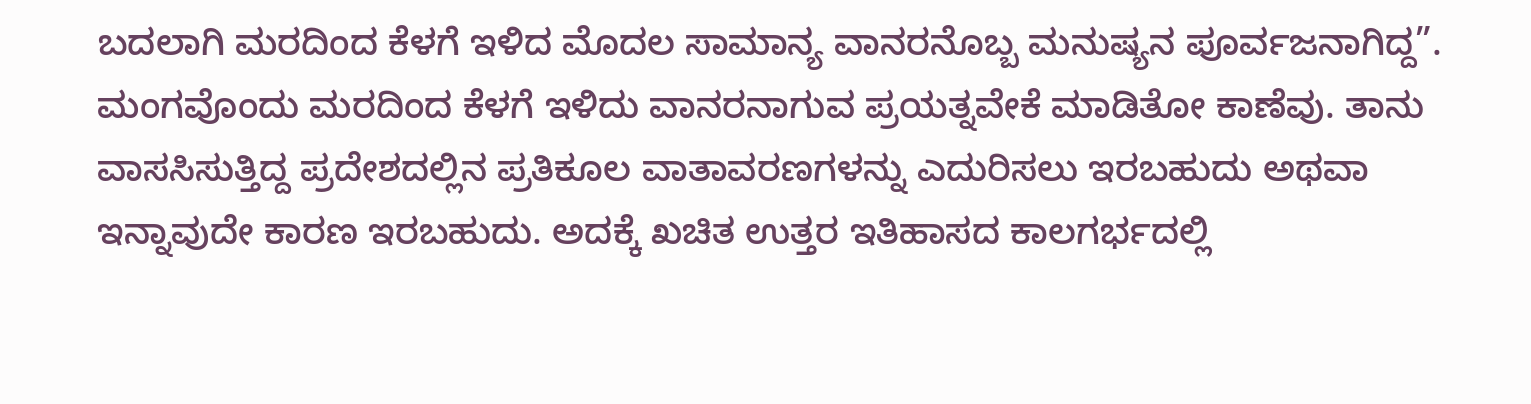ಬದಲಾಗಿ ಮರದಿಂದ ಕೆಳಗೆ ಇಳಿದ ಮೊದಲ ಸಾಮಾನ್ಯ ವಾನರನೊಬ್ಬ ಮನುಷ್ಯನ ಪೂರ್ವಜನಾಗಿದ್ದ”. ಮಂಗವೊಂದು ಮರದಿಂದ ಕೆಳಗೆ ಇಳಿದು ವಾನರನಾಗುವ ಪ್ರಯತ್ನವೇಕೆ ಮಾಡಿತೋ ಕಾಣೆವು. ತಾನು ವಾಸಸಿಸುತ್ತಿದ್ದ ಪ್ರದೇಶದಲ್ಲಿನ ಪ್ರತಿಕೂಲ ವಾತಾವರಣಗಳನ್ನು ಎದುರಿಸಲು ಇರಬಹುದು ಅಥವಾ ಇನ್ನಾವುದೇ ಕಾರಣ ಇರಬಹುದು. ಅದಕ್ಕೆ ಖಚಿತ ಉತ್ತರ ಇತಿಹಾಸದ ಕಾಲಗರ್ಭದಲ್ಲಿ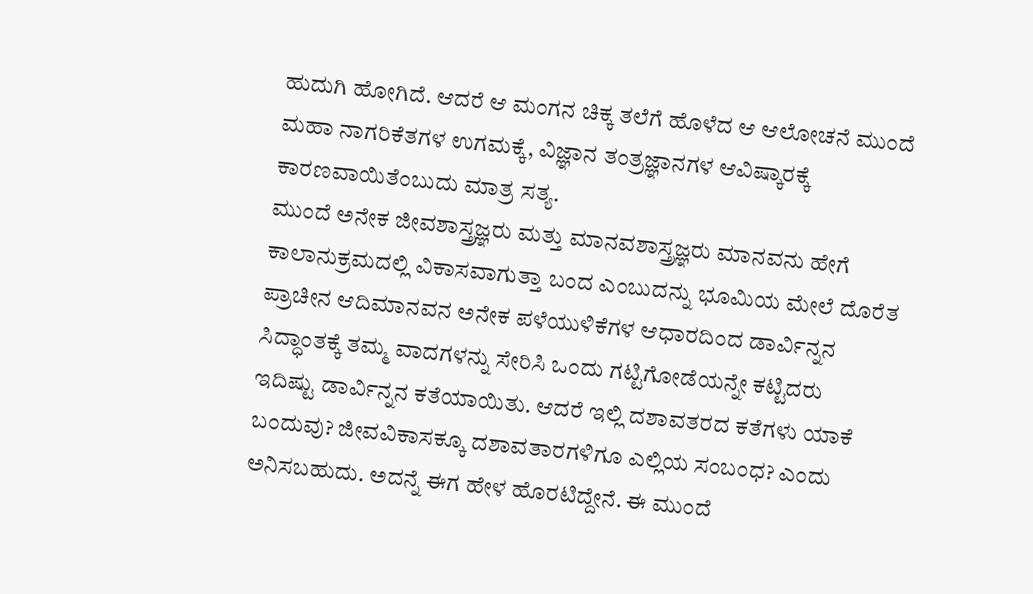ಹುದುಗಿ ಹೋಗಿದೆ. ಆದರೆ ಆ ಮಂಗನ ಚಿಕ್ಕ ತಲೆಗೆ ಹೊಳೆದ ಆ ಆಲೋಚನೆ ಮುಂದೆ ಮಹಾ ನಾಗರಿಕೆತಗಳ ಉಗಮಕ್ಕೆ, ವಿಜ್ಞಾನ ತಂತ್ರಜ್ಞಾನಗಳ ಆವಿಷ್ಕಾರಕ್ಕೆ ಕಾರಣವಾಯಿತೆಂಬುದು ಮಾತ್ರ ಸತ್ಯ.
ಮುಂದೆ ಅನೇಕ ಜೀವಶಾಸ್ತ್ರಜ್ಞರು ಮತ್ತು ಮಾನವಶಾಸ್ತ್ರಜ್ಞರು ಮಾನವನು ಹೇಗೆ ಕಾಲಾನುಕ್ರಮದಲ್ಲಿ ವಿಕಾಸವಾಗುತ್ತಾ ಬಂದ ಎಂಬುದನ್ನು ಭೂಮಿಯ ಮೇಲೆ ದೊರೆತ ಪ್ರಾಚೀನ ಆದಿಮಾನವನ ಅನೇಕ ಪಳೆಯುಳಿಕೆಗಳ ಆಧಾರದಿಂದ ಡಾರ್ವಿನ್ನನ ಸಿದ್ಧಾಂತಕ್ಕೆ ತಮ್ಮ ವಾದಗಳನ್ನು ಸೇರಿಸಿ ಒಂದು ಗಟ್ಟಿಗೋಡೆಯನ್ನೇ ಕಟ್ಟಿದರು
ಇದಿಷ್ಟು ಡಾರ್ವಿನ್ನನ ಕತೆಯಾಯಿತು. ಆದರೆ ಇಲ್ಲಿ ದಶಾವತರದ ಕತೆಗಳು ಯಾಕೆ ಬಂದುವು? ಜೀವವಿಕಾಸಕ್ಕೂ ದಶಾವತಾರಗಳಿಗೂ ಎಲ್ಲಿಯ ಸಂಬಂಧ? ಎಂದು ಅನಿಸಬಹುದು. ಅದನ್ನೆ ಈಗ ಹೇಳ ಹೊರಟಿದ್ದೇನೆ. ಈ ಮುಂದೆ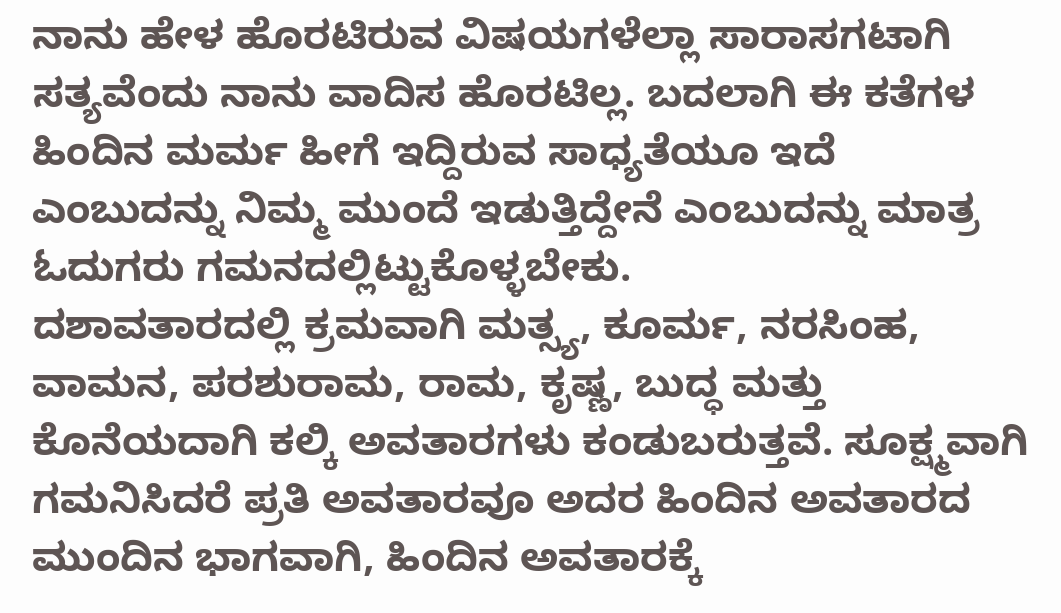ನಾನು ಹೇಳ ಹೊರಟಿರುವ ವಿಷಯಗಳೆಲ್ಲಾ ಸಾರಾಸಗಟಾಗಿ ಸತ್ಯವೆಂದು ನಾನು ವಾದಿಸ ಹೊರಟಿಲ್ಲ. ಬದಲಾಗಿ ಈ ಕತೆಗಳ ಹಿಂದಿನ ಮರ್ಮ ಹೀಗೆ ಇದ್ದಿರುವ ಸಾಧ್ಯತೆಯೂ ಇದೆ ಎಂಬುದನ್ನು ನಿಮ್ಮ ಮುಂದೆ ಇಡುತ್ತಿದ್ದೇನೆ ಎಂಬುದನ್ನು ಮಾತ್ರ ಓದುಗರು ಗಮನದಲ್ಲಿಟ್ಟುಕೊಳ್ಳಬೇಕು.
ದಶಾವತಾರದಲ್ಲಿ ಕ್ರಮವಾಗಿ ಮತ್ಸ್ಯ, ಕೂರ್ಮ, ನರಸಿಂಹ, ವಾಮನ, ಪರಶುರಾಮ, ರಾಮ, ಕೃಷ್ಣ, ಬುದ್ಧ ಮತ್ತು ಕೊನೆಯದಾಗಿ ಕಲ್ಕಿ ಅವತಾರಗಳು ಕಂಡುಬರುತ್ತವೆ. ಸೂಕ್ಷ್ಮವಾಗಿ ಗಮನಿಸಿದರೆ ಪ್ರತಿ ಅವತಾರವೂ ಅದರ ಹಿಂದಿನ ಅವತಾರದ ಮುಂದಿನ ಭಾಗವಾಗಿ, ಹಿಂದಿನ ಅವತಾರಕ್ಕೆ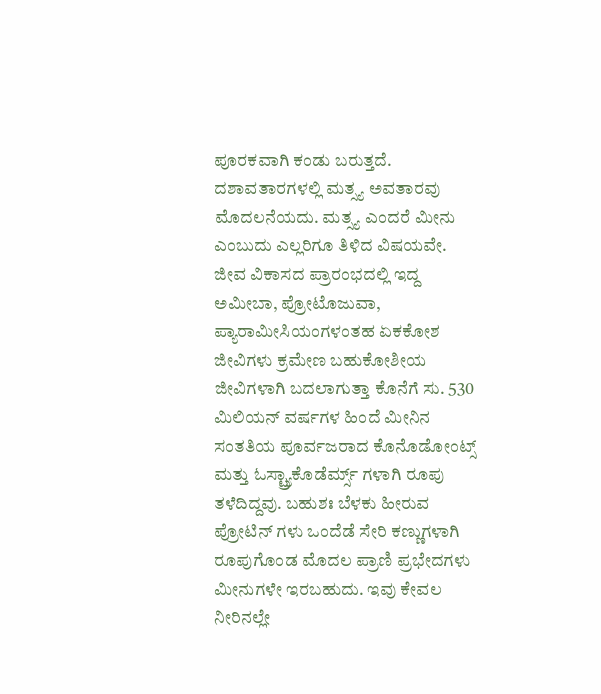ಪೂರಕವಾಗಿ ಕಂಡು ಬರುತ್ತದೆ.
ದಶಾವತಾರಗಳಲ್ಲಿ ಮತ್ಸ್ಯ ಅವತಾರವು ಮೊದಲನೆಯದು. ಮತ್ಸ್ಯ ಎಂದರೆ ಮೀನು ಎಂಬುದು ಎಲ್ಲರಿಗೂ ತಿಳಿದ ವಿಷಯವೇ. ಜೀವ ವಿಕಾಸದ ಪ್ರಾರಂಭದಲ್ಲಿ ಇದ್ದ ಅಮೀಬಾ, ಪ್ರೋಟೊಜುವಾ, ಪ್ಯಾರಾಮೀಸಿಯಂಗಳಂತಹ ಏಕಕೋಶ ಜೀವಿಗಳು ಕ್ರಮೇಣ ಬಹುಕೋಶೀಯ ಜೀವಿಗಳಾಗಿ ಬದಲಾಗುತ್ತಾ ಕೊನೆಗೆ ಸು. 530 ಮಿಲಿಯನ್ ವರ್ಷಗಳ ಹಿಂದೆ ಮೀನಿನ ಸಂತತಿಯ ಪೂರ್ವಜರಾದ ಕೊನೊಡೋಂಟ್ಸ್ ಮತ್ತು ಓಸ್ಟ್ರ್ಯಾಕೊಡೆರ್ಮ್ಸ್ ಗಳಾಗಿ ರೂಪು ತಳೆದಿದ್ದವು. ಬಹುಶಃ ಬೆಳಕು ಹೀರುವ ಪ್ರೋಟಿನ್ ಗಳು ಒಂದೆಡೆ ಸೇರಿ ಕಣ್ಣುಗಳಾಗಿ ರೂಪುಗೊಂಡ ಮೊದಲ ಪ್ರಾಣಿ ಪ್ರಭೇದಗಳು ಮೀನುಗಳೇ ಇರಬಹುದು. ಇವು ಕೇವಲ ನೀರಿನಲ್ಲೇ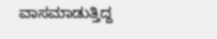ವಾಸಮಾಡುತ್ತಿದ್ದ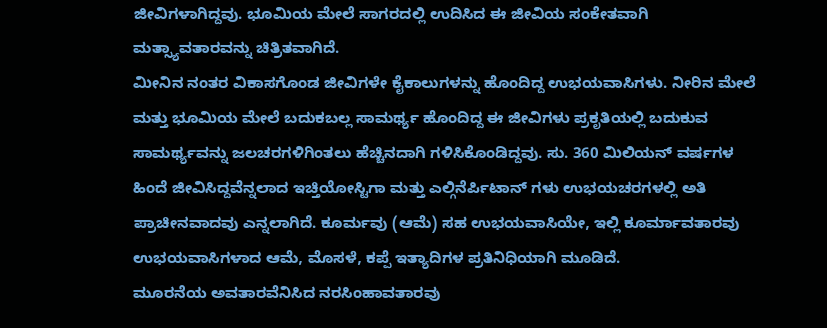ಜೀವಿಗಳಾಗಿದ್ದವು. ಭೂಮಿಯ ಮೇಲೆ ಸಾಗರದಲ್ಲಿ ಉದಿಸಿದ ಈ ಜೀವಿಯ ಸಂಕೇತವಾಗಿ ಮತ್ಸ್ಯಾವತಾರವನ್ನು ಚಿತ್ರಿತವಾಗಿದೆ.
ಮೀನಿನ ನಂತರ ವಿಕಾಸಗೊಂಡ ಜೀವಿಗಳೇ ಕೈಕಾಲುಗಳನ್ನು ಹೊಂದಿದ್ದ ಉಭಯವಾಸಿಗಳು. ನೀರಿನ ಮೇಲೆ ಮತ್ತು ಭೂಮಿಯ ಮೇಲೆ ಬದುಕಬಲ್ಲ ಸಾಮರ್ಥ್ಯ ಹೊಂದಿದ್ದ ಈ ಜೀವಿಗಳು ಪ್ರಕೃತಿಯಲ್ಲಿ ಬದುಕುವ ಸಾಮರ್ಥ್ಯವನ್ನು ಜಲಚರಗಳಿಗಿಂತಲು ಹೆಚ್ಚಿನದಾಗಿ ಗಳಿಸಿಕೊಂಡಿದ್ದವು. ಸು. 360 ಮಿಲಿಯನ್ ವರ್ಷಗಳ ಹಿಂದೆ ಜೀವಿಸಿದ್ದವೆನ್ನಲಾದ ಇಚ್ತಿಯೋಸ್ಟಿಗಾ ಮತ್ತು ಎಲ್ಗಿನೆರ್ಪಿಟಾನ್ ಗಳು ಉಭಯಚರಗಳಲ್ಲಿ ಅತಿ ಪ್ರಾಚೀನವಾದವು ಎನ್ನಲಾಗಿದೆ. ಕೂರ್ಮವು (ಆಮೆ) ಸಹ ಉಭಯವಾಸಿಯೇ, ಇಲ್ಲಿ ಕೂರ್ಮಾವತಾರವು ಉಭಯವಾಸಿಗಳಾದ ಆಮೆ, ಮೊಸಳೆ, ಕಪ್ಪೆ ಇತ್ಯಾದಿಗಳ ಪ್ರತಿನಿಧಿಯಾಗಿ ಮೂಡಿದೆ.
ಮೂರನೆಯ ಅವತಾರವೆನಿಸಿದ ನರಸಿಂಹಾವತಾರವು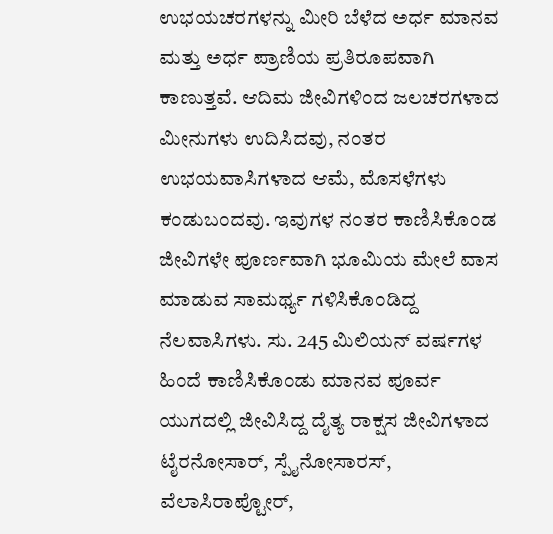ಉಭಯಚರಗಳನ್ನು ಮೀರಿ ಬೆಳೆದ ಅರ್ಧ ಮಾನವ ಮತ್ತು ಅರ್ಧ ಪ್ರಾಣಿಯ ಪ್ರತಿರೂಪವಾಗಿ ಕಾಣುತ್ತವೆ. ಆದಿಮ ಜೀವಿಗಳಿಂದ ಜಲಚರಗಳಾದ ಮೀನುಗಳು ಉದಿಸಿದವು, ನಂತರ ಉಭಯವಾಸಿಗಳಾದ ಆಮೆ, ಮೊಸಳೆಗಳು ಕಂಡುಬಂದವು. ಇವುಗಳ ನಂತರ ಕಾಣಿಸಿಕೊಂಡ ಜೀವಿಗಳೇ ಪೂರ್ಣವಾಗಿ ಭೂಮಿಯ ಮೇಲೆ ವಾಸ ಮಾಡುವ ಸಾಮರ್ಥ್ಯ ಗಳಿಸಿಕೊಂಡಿದ್ದ ನೆಲವಾಸಿಗಳು. ಸು. 245 ಮಿಲಿಯನ್ ವರ್ಷಗಳ ಹಿಂದೆ ಕಾಣಿಸಿಕೊಂಡು ಮಾನವ ಪೂರ್ವ ಯುಗದಲ್ಲಿ ಜೀವಿಸಿದ್ದ ದೈತ್ಯ ರಾಕ್ಷಸ ಜೀವಿಗಳಾದ ಟೈರನೋಸಾರ್, ಸ್ಪೈನೋಸಾರಸ್, ವೆಲಾಸಿರಾಪ್ಟೋರ್,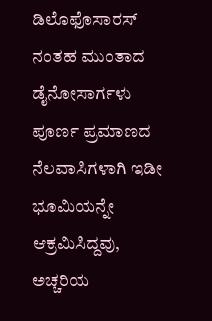ಡಿಲೊಫೊಸಾರಸ್ ನಂತಹ ಮುಂತಾದ ಡೈನೋಸಾರ್ಗಳು ಪೂರ್ಣ ಪ್ರಮಾಣದ ನೆಲವಾಸಿಗಳಾಗಿ ಇಡೀ ಭೂಮಿಯನ್ನೇ ಆಕ್ರಮಿಸಿದ್ದವು, ಅಚ್ಚರಿಯ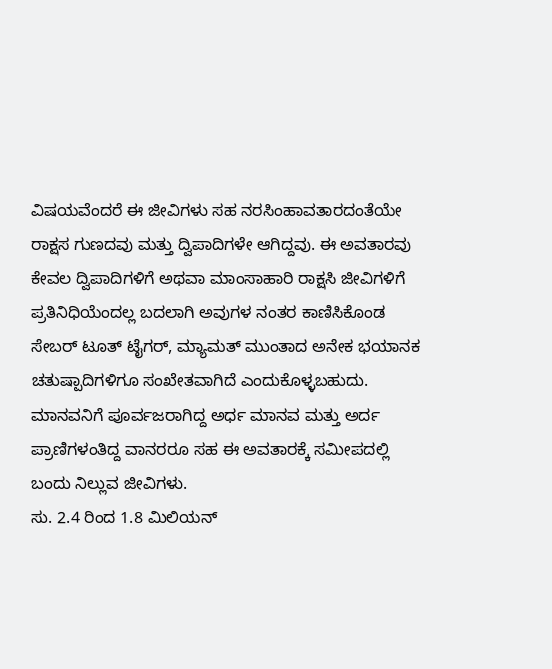ವಿಷಯವೆಂದರೆ ಈ ಜೀವಿಗಳು ಸಹ ನರಸಿಂಹಾವತಾರದಂತೆಯೇ ರಾಕ್ಷಸ ಗುಣದವು ಮತ್ತು ದ್ವಿಪಾದಿಗಳೇ ಆಗಿದ್ದವು. ಈ ಅವತಾರವು ಕೇವಲ ದ್ವಿಪಾದಿಗಳಿಗೆ ಅಥವಾ ಮಾಂಸಾಹಾರಿ ರಾಕ್ಷಸಿ ಜೀವಿಗಳಿಗೆ ಪ್ರತಿನಿಧಿಯೆಂದಲ್ಲ ಬದಲಾಗಿ ಅವುಗಳ ನಂತರ ಕಾಣಿಸಿಕೊಂಡ ಸೇಬರ್ ಟೂತ್ ಟೈಗರ್, ಮ್ಯಾಮತ್ ಮುಂತಾದ ಅನೇಕ ಭಯಾನಕ ಚತುಷ್ಪಾದಿಗಳಿಗೂ ಸಂಖೇತವಾಗಿದೆ ಎಂದುಕೊಳ್ಳಬಹುದು. ಮಾನವನಿಗೆ ಪೂರ್ವಜರಾಗಿದ್ದ ಅರ್ಧ ಮಾನವ ಮತ್ತು ಅರ್ದ ಪ್ರಾಣಿಗಳಂತಿದ್ದ ವಾನರರೂ ಸಹ ಈ ಅವತಾರಕ್ಕೆ ಸಮೀಪದಲ್ಲಿ ಬಂದು ನಿಲ್ಲುವ ಜೀವಿಗಳು.
ಸು. 2.4 ರಿಂದ 1.8 ಮಿಲಿಯನ್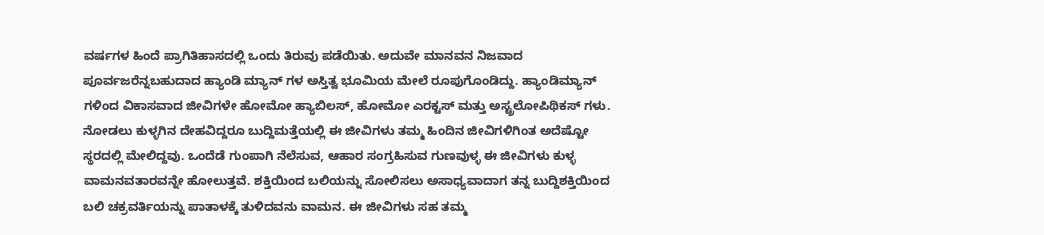ವರ್ಷಗಳ ಹಿಂದೆ ಪ್ರಾಗಿತಿಹಾಸದಲ್ಲಿ ಒಂದು ತಿರುವು ಪಡೆಯಿತು. ಅದುವೇ ಮಾನವನ ನಿಜವಾದ ಪೂರ್ವಜರೆನ್ನಬಹುದಾದ ಹ್ಯಾಂಡಿ ಮ್ಯಾನ್ ಗಳ ಅಸ್ತಿತ್ವ ಭೂಮಿಯ ಮೇಲೆ ರೂಪುಗೊಂಡಿದ್ದು. ಹ್ಯಾಂಡಿಮ್ಯಾನ್ ಗಳಿಂದ ವಿಕಾಸವಾದ ಜೀವಿಗಳೇ ಹೋಮೋ ಹ್ಯಾಬಿಲಸ್, ಹೋಮೋ ಎರಕ್ಟಸ್ ಮತ್ತು ಅಸ್ಟ್ರಲೋಪಿಥಿಕಸ್ ಗಳು. ನೋಡಲು ಕುಳ್ಳಗಿನ ದೇಹವಿದ್ದರೂ ಬುದ್ದಿಮತ್ತೆಯಲ್ಲಿ ಈ ಜೀವಿಗಳು ತಮ್ಮ ಹಿಂದಿನ ಜೀವಿಗಳಿಗಿಂತ ಅದೆಷ್ಟೋ ಸ್ಥರದಲ್ಲಿ ಮೇಲಿದ್ದವು. ಒಂದೆಡೆ ಗುಂಪಾಗಿ ನೆಲೆಸುವ, ಆಹಾರ ಸಂಗ್ರಹಿಸುವ ಗುಣವುಳ್ಳ ಈ ಜೀವಿಗಳು ಕುಳ್ಳ ವಾಮನವತಾರವನ್ನೇ ಹೋಲುತ್ತವೆ. ಶಕ್ತಿಯಿಂದ ಬಲಿಯನ್ನು ಸೋಲಿಸಲು ಅಸಾಧ್ಯವಾದಾಗ ತನ್ನ ಬುದ್ದಿಶಕ್ತಿಯಿಂದ ಬಲಿ ಚಕ್ರವರ್ತಿಯನ್ನು ಪಾತಾಳಕ್ಕೆ ತುಳಿದವನು ವಾಮನ. ಈ ಜೀವಿಗಳು ಸಹ ತಮ್ಮ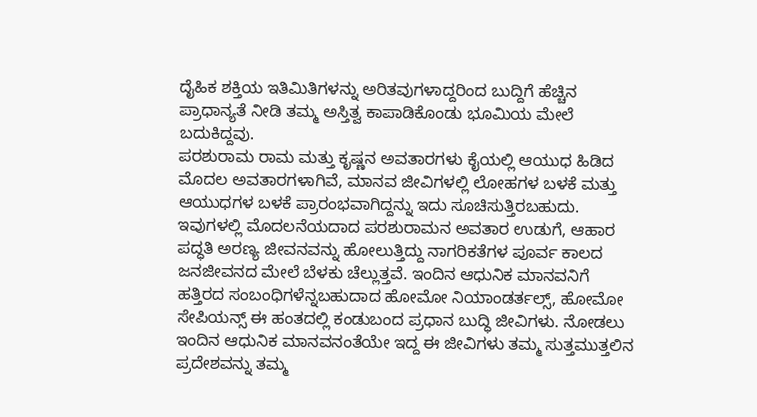ದೈಹಿಕ ಶಕ್ತಿಯ ಇತಿಮಿತಿಗಳನ್ನು ಅರಿತವುಗಳಾದ್ದರಿಂದ ಬುದ್ದಿಗೆ ಹೆಚ್ಚಿನ ಪ್ರಾಧಾನ್ಯತೆ ನೀಡಿ ತಮ್ಮ ಅಸ್ತಿತ್ವ ಕಾಪಾಡಿಕೊಂಡು ಭೂಮಿಯ ಮೇಲೆ ಬದುಕಿದ್ದವು.
ಪರಶುರಾಮ ರಾಮ ಮತ್ತು ಕೃಷ್ಣನ ಅವತಾರಗಳು ಕೈಯಲ್ಲಿ ಆಯುಧ ಹಿಡಿದ ಮೊದಲ ಅವತಾರಗಳಾಗಿವೆ, ಮಾನವ ಜೀವಿಗಳಲ್ಲಿ ಲೋಹಗಳ ಬಳಕೆ ಮತ್ತು ಆಯುಧಗಳ ಬಳಕೆ ಪ್ರಾರಂಭವಾಗಿದ್ದನ್ನು ಇದು ಸೂಚಿಸುತ್ತಿರಬಹುದು. ಇವುಗಳಲ್ಲಿ ಮೊದಲನೆಯದಾದ ಪರಶುರಾಮನ ಅವತಾರ ಉಡುಗೆ, ಆಹಾರ ಪದ್ಧತಿ ಅರಣ್ಯ ಜೀವನವನ್ನು ಹೋಲುತ್ತಿದ್ದು ನಾಗರಿಕತೆಗಳ ಪೂರ್ವ ಕಾಲದ ಜನಜೀವನದ ಮೇಲೆ ಬೆಳಕು ಚೆಲ್ಲುತ್ತವೆ. ಇಂದಿನ ಆಧುನಿಕ ಮಾನವನಿಗೆ ಹತ್ತಿರದ ಸಂಬಂಧಿಗಳೆನ್ನಬಹುದಾದ ಹೋಮೋ ನಿಯಾಂಡರ್ತಲ್ಸ್, ಹೋಮೋ ಸೇಪಿಯನ್ಸ್ ಈ ಹಂತದಲ್ಲಿ ಕಂಡುಬಂದ ಪ್ರಧಾನ ಬುದ್ಧಿ ಜೀವಿಗಳು. ನೋಡಲು ಇಂದಿನ ಆಧುನಿಕ ಮಾನವನಂತೆಯೇ ಇದ್ದ ಈ ಜೀವಿಗಳು ತಮ್ಮ ಸುತ್ತಮುತ್ತಲಿನ ಪ್ರದೇಶವನ್ನು ತಮ್ಮ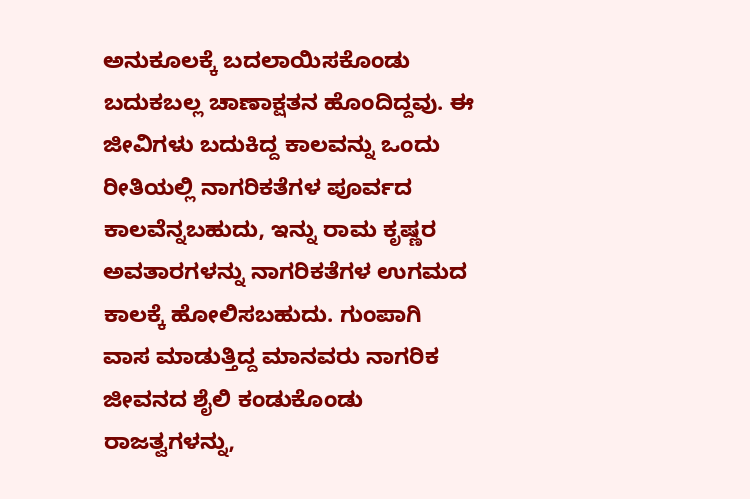ಅನುಕೂಲಕ್ಕೆ ಬದಲಾಯಿಸಕೊಂಡು ಬದುಕಬಲ್ಲ ಚಾಣಾಕ್ಷತನ ಹೊಂದಿದ್ದವು. ಈ ಜೀವಿಗಳು ಬದುಕಿದ್ದ ಕಾಲವನ್ನು ಒಂದು ರೀತಿಯಲ್ಲಿ ನಾಗರಿಕತೆಗಳ ಪೂರ್ವದ ಕಾಲವೆನ್ನಬಹುದು, ಇನ್ನು ರಾಮ ಕೃಷ್ಣರ ಅವತಾರಗಳನ್ನು ನಾಗರಿಕತೆಗಳ ಉಗಮದ ಕಾಲಕ್ಕೆ ಹೋಲಿಸಬಹುದು. ಗುಂಪಾಗಿ ವಾಸ ಮಾಡುತ್ತಿದ್ದ ಮಾನವರು ನಾಗರಿಕ ಜೀವನದ ಶೈಲಿ ಕಂಡುಕೊಂಡು ರಾಜತ್ವಗಳನ್ನು,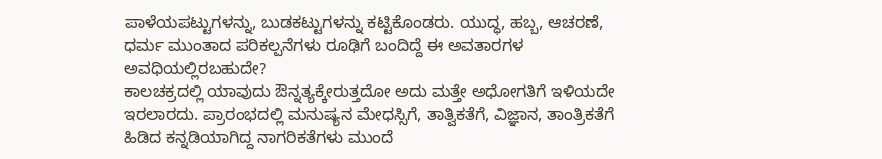ಪಾಳೆಯಪಟ್ಟುಗಳನ್ನು, ಬುಡಕಟ್ಟುಗಳನ್ನು ಕಟ್ಟಿಕೊಂಡರು. ಯುದ್ಧ, ಹಬ್ಬ, ಆಚರಣೆ, ಧರ್ಮ ಮುಂತಾದ ಪರಿಕಲ್ಪನೆಗಳು ರೂಢಿಗೆ ಬಂದಿದ್ದೆ ಈ ಅವತಾರಗಳ ಅವಧಿಯಲ್ಲಿರಬಹುದೇ?
ಕಾಲಚಕ್ರದಲ್ಲಿ ಯಾವುದು ಔನ್ನತ್ಯಕ್ಕೇರುತ್ತದೋ ಅದು ಮತ್ತೇ ಅಧೋಗತಿಗೆ ಇಳಿಯದೇ ಇರಲಾರದು. ಪ್ರಾರಂಭದಲ್ಲಿ ಮನುಷ್ಯನ ಮೇಧಸ್ಸಿಗೆ, ತಾತ್ವಿಕತೆಗೆ, ವಿಜ್ಞಾನ, ತಾಂತ್ರಿಕತೆಗೆ ಹಿಡಿದ ಕನ್ನಡಿಯಾಗಿದ್ದ ನಾಗರಿಕತೆಗಳು ಮುಂದೆ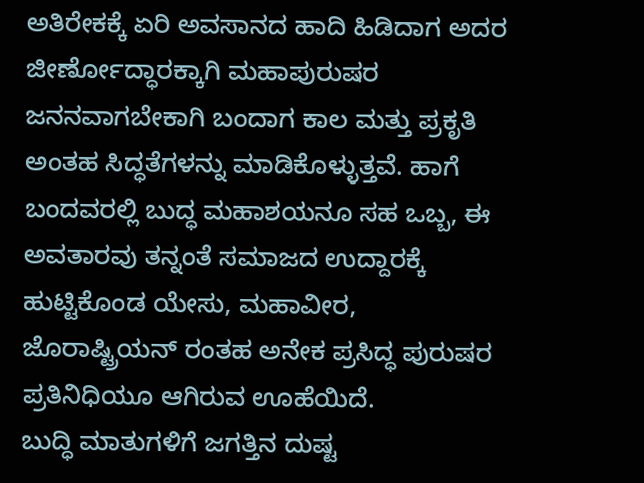ಅತಿರೇಕಕ್ಕೆ ಏರಿ ಅವಸಾನದ ಹಾದಿ ಹಿಡಿದಾಗ ಅದರ ಜೀರ್ಣೋದ್ಧಾರಕ್ಕಾಗಿ ಮಹಾಪುರುಷರ ಜನನವಾಗಬೇಕಾಗಿ ಬಂದಾಗ ಕಾಲ ಮತ್ತು ಪ್ರಕೃತಿ ಅಂತಹ ಸಿದ್ಧತೆಗಳನ್ನು ಮಾಡಿಕೊಳ್ಳುತ್ತವೆ. ಹಾಗೆ ಬಂದವರಲ್ಲಿ ಬುದ್ಧ ಮಹಾಶಯನೂ ಸಹ ಒಬ್ಬ, ಈ ಅವತಾರವು ತನ್ನಂತೆ ಸಮಾಜದ ಉದ್ದಾರಕ್ಕೆ ಹುಟ್ಟಿಕೊಂಡ ಯೇಸು, ಮಹಾವೀರ, ಜೊರಾಷ್ಟ್ರಿಯನ್ ರಂತಹ ಅನೇಕ ಪ್ರಸಿದ್ಧ ಪುರುಷರ ಪ್ರತಿನಿಧಿಯೂ ಆಗಿರುವ ಊಹೆಯಿದೆ.
ಬುದ್ಧಿ ಮಾತುಗಳಿಗೆ ಜಗತ್ತಿನ ದುಷ್ಟ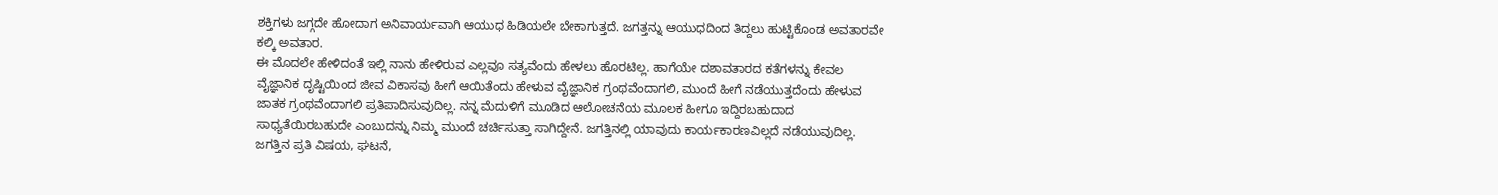ಶಕ್ತಿಗಳು ಜಗ್ಗದೇ ಹೋದಾಗ ಅನಿವಾರ್ಯವಾಗಿ ಆಯುಧ ಹಿಡಿಯಲೇ ಬೇಕಾಗುತ್ತದೆ. ಜಗತ್ತನ್ನು ಆಯುಧದಿಂದ ತಿದ್ದಲು ಹುಟ್ಟಿಕೊಂಡ ಅವತಾರವೇ ಕಲ್ಕಿ ಅವತಾರ.
ಈ ಮೊದಲೇ ಹೇಳಿದಂತೆ ಇಲ್ಲಿ ನಾನು ಹೇಳಿರುವ ಎಲ್ಲವೂ ಸತ್ಯವೆಂದು ಹೇಳಲು ಹೊರಟಿಲ್ಲ. ಹಾಗೆಯೇ ದಶಾವತಾರದ ಕತೆಗಳನ್ನು ಕೇವಲ ವೈಜ್ಞಾನಿಕ ದೃಷ್ಟಿಯಿಂದ ಜೀವ ವಿಕಾಸವು ಹೀಗೆ ಆಯಿತೆಂದು ಹೇಳುವ ವೈಜ್ಞಾನಿಕ ಗ್ರಂಥವೆಂದಾಗಲಿ, ಮುಂದೆ ಹೀಗೆ ನಡೆಯುತ್ತದೆಂದು ಹೇಳುವ ಜಾತಕ ಗ್ರಂಥವೆಂದಾಗಲಿ ಪ್ರತಿಪಾದಿಸುವುದಿಲ್ಲ. ನನ್ನ ಮೆದುಳಿಗೆ ಮೂಡಿದ ಆಲೋಚನೆಯ ಮೂಲಕ ಹೀಗೂ ಇದ್ದಿರಬಹುದಾದ ಸಾಧ್ಯತೆಯಿರಬಹುದೇ ಎಂಬುದನ್ನು ನಿಮ್ಮ ಮುಂದೆ ಚರ್ಚಿಸುತ್ತಾ ಸಾಗಿದ್ದೇನೆ. ಜಗತ್ತಿನಲ್ಲಿ ಯಾವುದು ಕಾರ್ಯಕಾರಣವಿಲ್ಲದೆ ನಡೆಯುವುದಿಲ್ಲ. ಜಗತ್ತಿನ ಪ್ರತಿ ವಿಷಯ, ಘಟನೆ,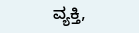ವ್ಯಕ್ತಿ,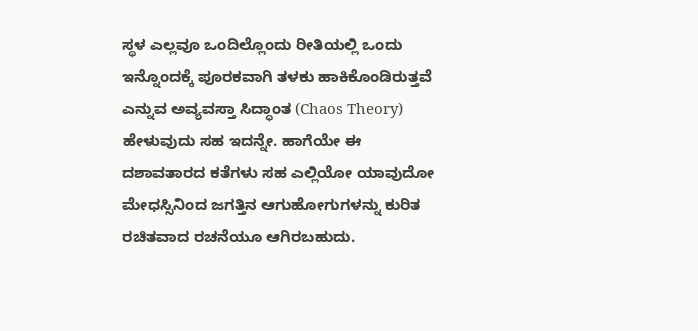ಸ್ಥಳ ಎಲ್ಲವೂ ಒಂದಿಲ್ಲೊಂದು ರೀತಿಯಲ್ಲಿ ಒಂದು ಇನ್ನೊಂದಕ್ಕೆ ಪೂರಕವಾಗಿ ತಳಕು ಹಾಕಿಕೊಂಡಿರುತ್ತವೆ ಎನ್ನುವ ಅವ್ಯವಸ್ತಾ ಸಿದ್ಧಾಂತ (Chaos Theory) ಹೇಳುವುದು ಸಹ ಇದನ್ನೇ. ಹಾಗೆಯೇ ಈ ದಶಾವತಾರದ ಕತೆಗಳು ಸಹ ಎಲ್ಲಿಯೋ ಯಾವುದೋ ಮೇಧಸ್ಸಿನಿಂದ ಜಗತ್ತಿನ ಆಗುಹೋಗುಗಳನ್ನು ಕುರಿತ ರಚಿತವಾದ ರಚನೆಯೂ ಆಗಿರಬಹುದು.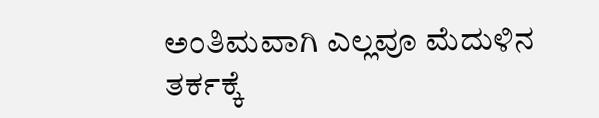ಅಂತಿಮವಾಗಿ ಎಲ್ಲವೂ ಮೆದುಳಿನ ತರ್ಕಕ್ಕೆ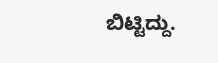ಬಿಟ್ಟಿದ್ದು.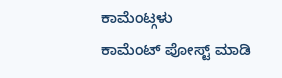ಕಾಮೆಂಟ್ಗಳು
ಕಾಮೆಂಟ್ ಪೋಸ್ಟ್ ಮಾಡಿ